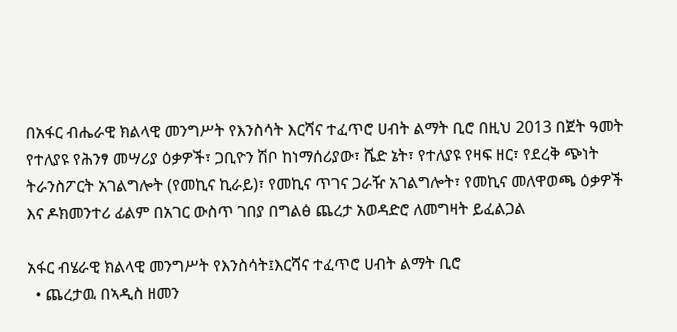በአፋር ብሔራዊ ክልላዊ መንግሥት የእንስሳት እርሻና ተፈጥሮ ሀብት ልማት ቢሮ በዚህ 2013 በጀት ዓመት የተለያዩ የሕንፃ መሣሪያ ዕቃዎች፣ ጋቢዮን ሽቦ ከነማሰሪያው፣ ሼድ ኔት፣ የተለያዩ የዛፍ ዘር፣ የደረቅ ጭነት ትራንስፖርት አገልግሎት (የመኪና ኪራይ)፣ የመኪና ጥገና ጋራዥ አገልግሎት፣ የመኪና መለዋወጫ ዕቃዎች እና ዶክመንተሪ ፊልም በአገር ውስጥ ገበያ በግልፅ ጨረታ አወዳድሮ ለመግዛት ይፈልጋል

አፋር ብሄራዊ ክልላዊ መንግሥት የእንስሳት፤እርሻና ተፈጥሮ ሀብት ልማት ቢሮ
  • ጨረታዉ በኣዲስ ዘመን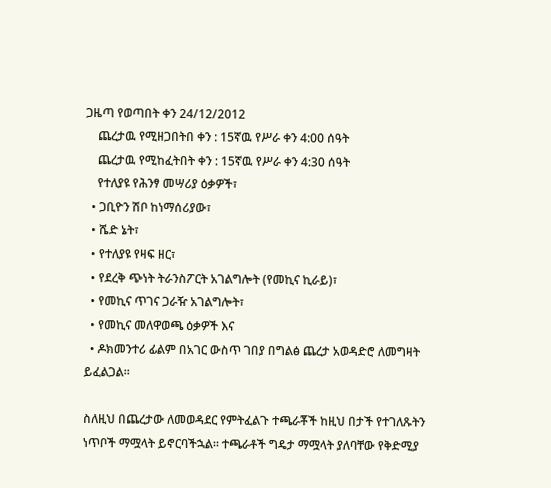ጋዜጣ የወጣበት ቀን 24/12/2012
    ጨረታዉ የሚዘጋበትበ ቀን : 15ኛዉ የሥራ ቀን 4:00 ሰዓት
    ጨረታዉ የሚከፈትበት ቀን : 15ኛዉ የሥራ ቀን 4:30 ሰዓት
    የተለያዩ የሕንፃ መሣሪያ ዕቃዎች፣
  • ጋቢዮን ሽቦ ከነማሰሪያው፣
  • ሼድ ኔት፣
  • የተለያዩ የዛፍ ዘር፣
  • የደረቅ ጭነት ትራንስፖርት አገልግሎት (የመኪና ኪራይ)፣
  • የመኪና ጥገና ጋራዥ አገልግሎት፣
  • የመኪና መለዋወጫ ዕቃዎች እና
  • ዶክመንተሪ ፊልም በአገር ውስጥ ገበያ በግልፅ ጨረታ አወዳድሮ ለመግዛት ይፈልጋል።

ስለዚህ በጨረታው ለመወዳደር የምትፈልጉ ተጫራቾች ከዚህ በታች የተገለጹትን ነጥቦች ማሟላት ይኖርባችኋል። ተጫራቶች ግዴታ ማሟላት ያለባቸው የቅድሚያ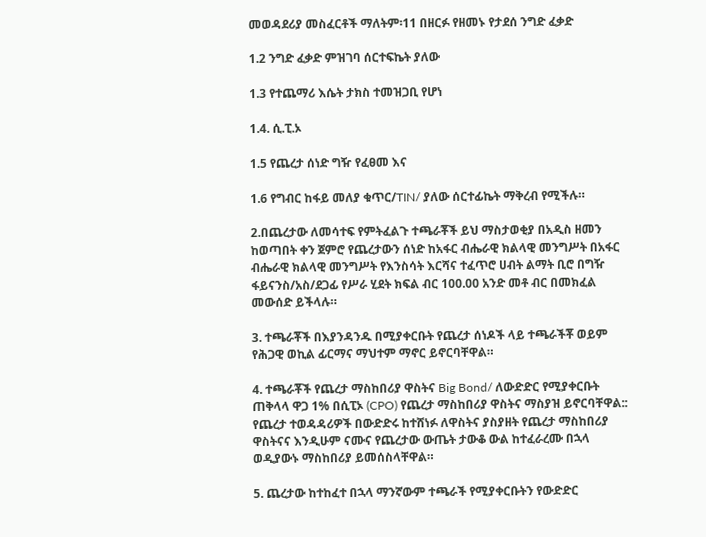መወዳደሪያ መስፈርቶች ማለትም፡11 በዘርፉ የዘመኑ የታደሰ ንግድ ፈቃድ

1.2 ንግድ ፈቃድ ምዝገባ ሰርተፍኬት ያለው

1.3 የተጨማሪ እሴት ታክስ ተመዝጋቢ የሆነ

1.4. ሲ.ፒ.ኦ

1.5 የጨረታ ሰነድ ግዥ የፈፀመ እና

1.6 የግብር ከፋይ መለያ ቁጥር/TIN/ ያለው ሰርተፊኬት ማቅረብ የሚችሉ።

2.በጨረታው ለመሳተፍ የምትፈልጉ ተጫራቾች ይህ ማስታወቂያ በአዲስ ዘመን ከወጣበት ቀን ጀምሮ የጨረታውን ሰነድ ከአፋር ብሔራዊ ክልላዊ መንግሥት በአፋር ብሔራዊ ክልላዊ መንግሥት የእንስሳት እርሻና ተፈጥሮ ሀብት ልማት ቢሮ በግዥ ፋይናንስ/አስ/ደጋፊ የሥራ ሂደት ክፍል ብር 100.00 አንድ መቶ ብር በመክፈል መውሰድ ይችላሉ።

3. ተጫራቾች በእያንዳንዱ በሚያቀርቡት የጨረታ ሰነዶች ላይ ተጫራችቾ ወይም የሕጋዊ ወኪል ፊርማና ማህተም ማኖር ይኖርባቸዋል።

4. ተጫራቾች የጨረታ ማስከበሪያ ዋስትና Big Bond/ ለውድድር የሚያቀርቡት ጠቅላላ ዋጋ 1% በሲፒኦ (CPO) የጨረታ ማስከበሪያ ዋስትና ማስያዝ ይኖርባቸዋል:: የጨረታ ተወዳዳሪዎች በውድድሩ ከተሸነፉ ለዋስትና ያስያዘት የጨረታ ማስከበሪያ ዋስትናና እንዲሁም ናሙና የጨረታው ውጤት ታውቆ ውል ከተፈራረሙ በኋላ ወዲያውኑ ማስከበሪያ ይመሰስላቸዋል።

5. ጨረታው ከተከፈተ በኋላ ማንኛውም ተጫራች የሚያቀርቡትን የውድድር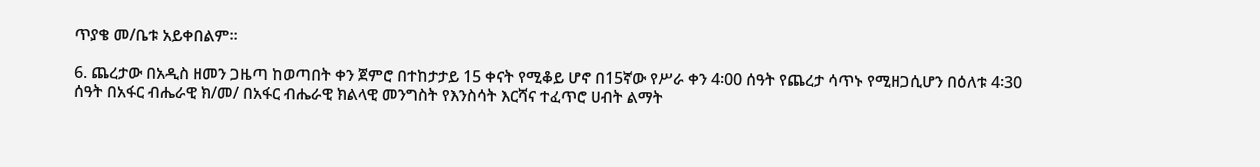ጥያቄ መ/ቤቱ አይቀበልም።

6. ጨረታው በአዲስ ዘመን ጋዜጣ ከወጣበት ቀን ጀምሮ በተከታታይ 15 ቀናት የሚቆይ ሆኖ በ15ኛው የሥራ ቀን 4፡00 ሰዓት የጨረታ ሳጥኑ የሚዘጋሲሆን በዕለቱ 4፡30 ሰዓት በአፋር ብሔራዊ ክ/መ/ በአፋር ብሔራዊ ክልላዊ መንግስት የእንስሳት እርሻና ተፈጥሮ ሀብት ልማት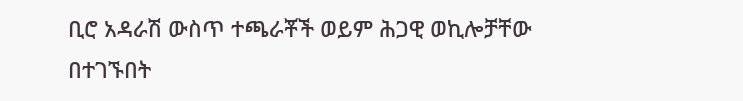ቢሮ አዳራሽ ውስጥ ተጫራቾች ወይም ሕጋዊ ወኪሎቻቸው በተገኙበት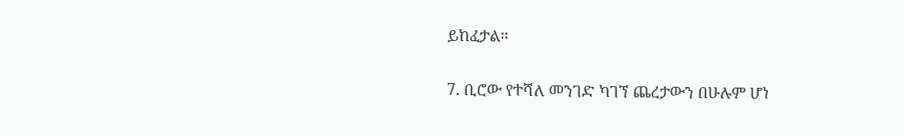ይከፈታል።

7. ቢሮው የተሻለ መንገድ ካገኘ ጨረታውን በሁሉም ሆነ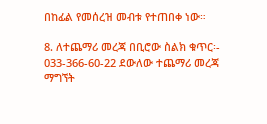በከፊል የመሰረዝ መብቱ የተጠበቀ ነው።

8. ለተጨማሪ መረጃ በቢሮው ስልክ ቁጥር፡- 033-366-60-22 ደውለው ተጨማሪ መረጃ ማግኘት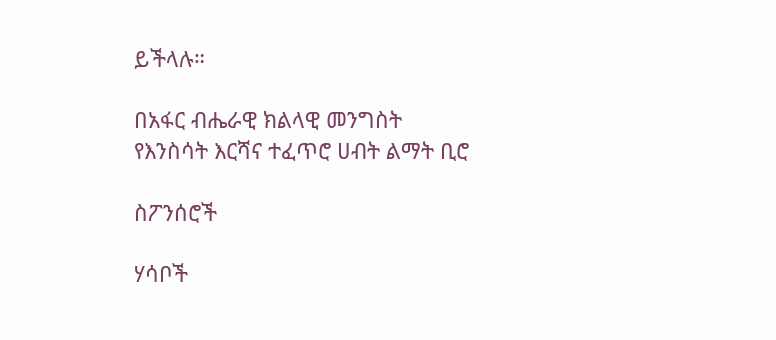ይችላሉ።

በአፋር ብሔራዊ ክልላዊ መንግስት የእንስሳት እርሻና ተፈጥሮ ሀብት ልማት ቢሮ

ስፖንሰሮች

ሃሳቦች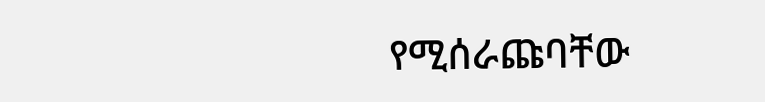የሚሰራጩባቸው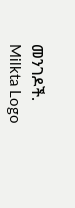መንገዶች.
Milkta Logo